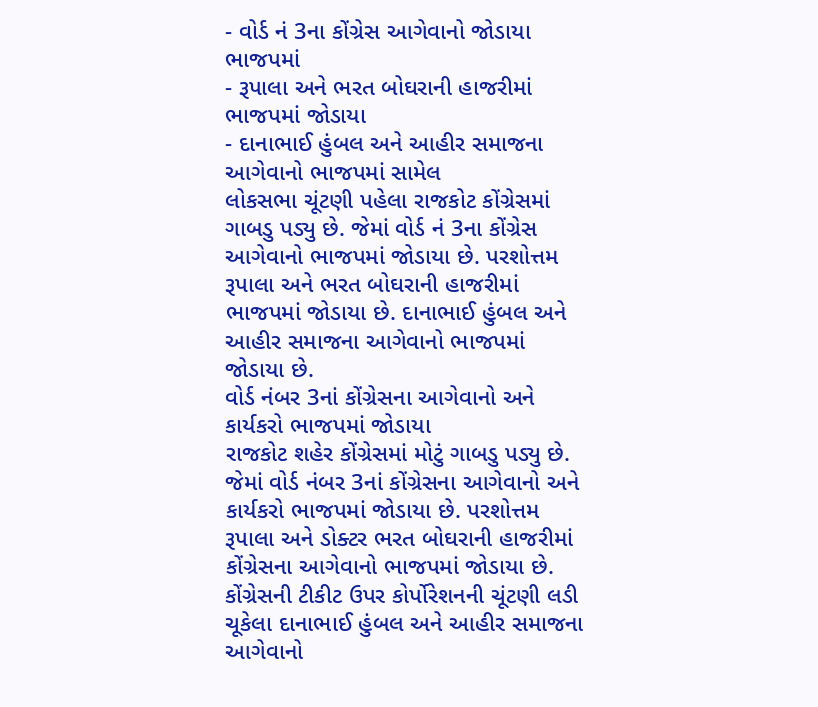- વોર્ડ નં 3ના કોંગ્રેસ આગેવાનો જોડાયા ભાજપમાં
- રૂપાલા અને ભરત બોઘરાની હાજરીમાં ભાજપમાં જોડાયા
- દાનાભાઈ હુંબલ અને આહીર સમાજના આગેવાનો ભાજપમાં સામેલ
લોકસભા ચૂંટણી પહેલા રાજકોટ કોંગ્રેસમાં ગાબડુ પડ્યુ છે. જેમાં વોર્ડ નં 3ના કોંગ્રેસ આગેવાનો ભાજપમાં જોડાયા છે. પરશોત્તમ રૂપાલા અને ભરત બોઘરાની હાજરીમાં ભાજપમાં જોડાયા છે. દાનાભાઈ હુંબલ અને આહીર સમાજના આગેવાનો ભાજપમાં જોડાયા છે.
વોર્ડ નંબર 3નાં કોંગ્રેસના આગેવાનો અને કાર્યકરો ભાજપમાં જોડાયા
રાજકોટ શહેર કોંગ્રેસમાં મોટું ગાબડુ પડ્યુ છે. જેમાં વોર્ડ નંબર 3નાં કોંગ્રેસના આગેવાનો અને કાર્યકરો ભાજપમાં જોડાયા છે. પરશોત્તમ રૂપાલા અને ડોક્ટર ભરત બોઘરાની હાજરીમાં કોંગ્રેસના આગેવાનો ભાજપમાં જોડાયા છે. કોંગ્રેસની ટીકીટ ઉપર કોર્પોરેશનની ચૂંટણી લડી ચૂકેલા દાનાભાઈ હુંબલ અને આહીર સમાજના આગેવાનો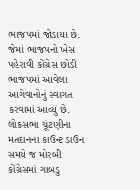ભાજપમાં જોડાયા છે. જેમાં ભાજપનો ખેસ પહેરાવી કોંગ્રેસ છોડી ભાજપમાં આવેલા આગેવાનોનું સ્વાગત કરવામાં આવ્યું છે.
લોકસભા ચૂંટણીના મતદાનના કાઉન્ટ ડાઉન સમયે જ મોરબી કોંગ્રેસમાં ગાબડુ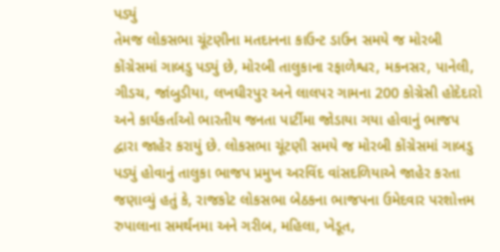પડ્યું
તેમજ લોકસભા ચૂંટણીના મતદાનના કાઉન્ટ ડાઉન સમયે જ મોરબી કોંગ્રેસમાં ગાબડુ પડ્યું છે, મોરબી તાલુકાના રફાળેશ્વર, મકનસર, પાનેલી, ગીડચ, જાંબુડીયા, લખઘીરપુર અને લાલપર ગામના 200 કોગ્રેસી હોદેદારો અને કાર્યકર્તાઓ ભારતીય જનતા પાર્ટીમા જોડાયા ગયા હોવાનું ભાજપ દ્વારા જાહેર કરાયું છે. લોકસભા ચૂંટણી સમયે જ મોરબી કોંગ્રેસમાં ગાબડુ પડ્યું હોવાનું તાલુકા ભાજપ પ્રમુખ અરવિંદ વાંસદળિયાએ જાહેર કરતા જણાવ્યું હતું કે, રાજકોટ લોકસભા બેઠકના ભાજપના ઉમેદવાર પરશોત્તમ રુપાલાના સમર્થનમા અને ગરીબ, મહિલા, ખેડૂત,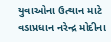યુવાઓના ઉત્થાન માટે વડાપ્રધાન નરેન્દ્ર મોદીના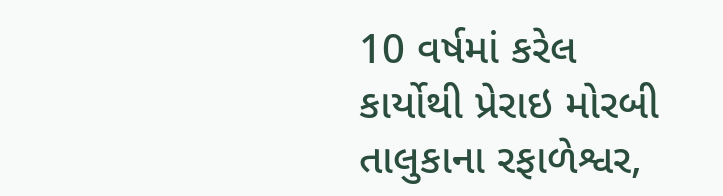10 વર્ષમાં કરેલ કાર્યોથી પ્રેરાઇ મોરબી તાલુકાના રફાળેશ્વર,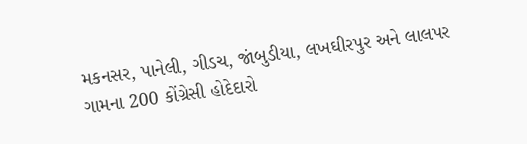મકનસર, પાનેલી, ગીડચ, જાંબુડીયા, લખઘીરપુર અને લાલપર ગામના 200 કોંગ્રેસી હોદેદારો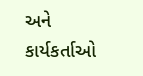અને કાર્યકર્તાઓ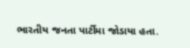ભારતીય જનતા પાર્ટીમા જોડાયા હતા.